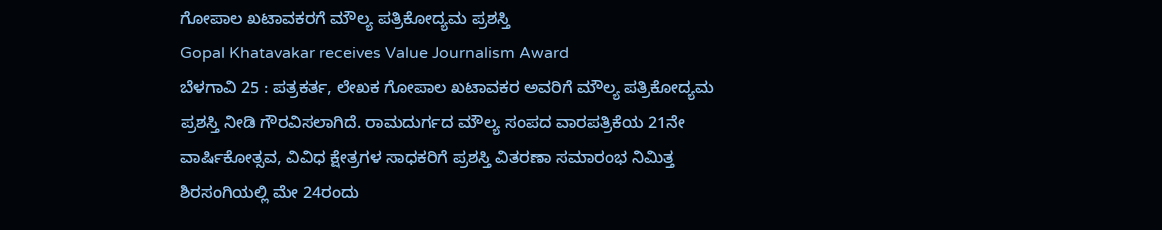ಗೋಪಾಲ ಖಟಾವಕರಗೆ ಮೌಲ್ಯ ಪತ್ರಿಕೋದ್ಯಮ ಪ್ರಶಸ್ತಿ
Gopal Khatavakar receives Value Journalism Award
ಬೆಳಗಾವಿ 25 : ಪತ್ರಕರ್ತ, ಲೇಖಕ ಗೋಪಾಲ ಖಟಾವಕರ ಅವರಿಗೆ ಮೌಲ್ಯ ಪತ್ರಿಕೋದ್ಯಮ ಪ್ರಶಸ್ತಿ ನೀಡಿ ಗೌರವಿಸಲಾಗಿದೆ. ರಾಮದುರ್ಗದ ಮೌಲ್ಯ ಸಂಪದ ವಾರಪತ್ರಿಕೆಯ 21ನೇ ವಾರ್ಷಿಕೋತ್ಸವ, ವಿವಿಧ ಕ್ಷೇತ್ರಗಳ ಸಾಧಕರಿಗೆ ಪ್ರಶಸ್ತಿ ವಿತರಣಾ ಸಮಾರಂಭ ನಿಮಿತ್ತ ಶಿರಸಂಗಿಯಲ್ಲಿ ಮೇ 24ರಂದು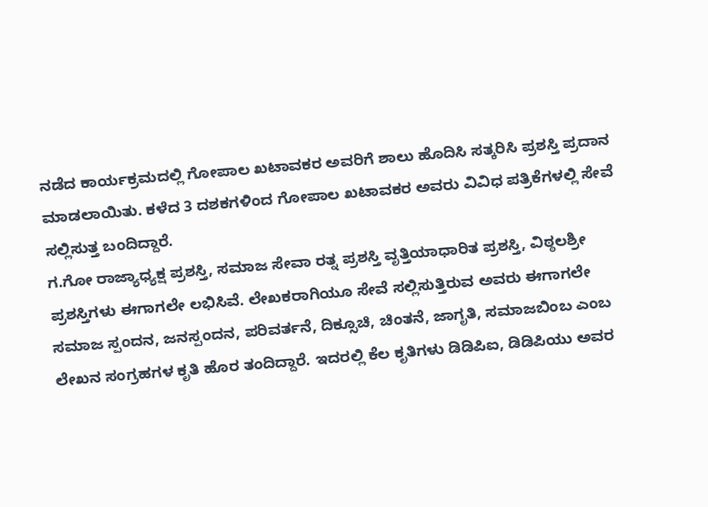ನಡೆದ ಕಾರ್ಯಕ್ರಮದಲ್ಲಿ ಗೋಪಾಲ ಖಟಾವಕರ ಅವರಿಗೆ ಶಾಲು ಹೊದಿಸಿ ಸತ್ಕರಿಸಿ ಪ್ರಶಸ್ತಿ ಪ್ರದಾನ ಮಾಡಲಾಯಿತು. ಕಳೆದ 3 ದಶಕಗಳಿಂದ ಗೋಪಾಲ ಖಟಾವಕರ ಅವರು ವಿವಿಧ ಪತ್ರಿಕೆಗಳಲ್ಲಿ ಸೇವೆ ಸಲ್ಲಿಸುತ್ತ ಬಂದಿದ್ದಾರೆ.
ಗ.ಗೋ ರಾಜ್ಯಾಧ್ಯಕ್ಷ ಪ್ರಶಸ್ತಿ, ಸಮಾಜ ಸೇವಾ ರತ್ನ ಪ್ರಶಸ್ತಿ ವೃತ್ತಿಯಾಧಾರಿತ ಪ್ರಶಸ್ತಿ, ವಿಠ್ಠಲಶ್ರೀ ಪ್ರಶಸ್ತಿಗಳು ಈಗಾಗಲೇ ಲಭಿಸಿವೆ. ಲೇಖಕರಾಗಿಯೂ ಸೇವೆ ಸಲ್ಲಿಸುತ್ತಿರುವ ಅವರು ಈಗಾಗಲೇ ಸಮಾಜ ಸ್ಪಂದನ, ಜನಸ್ಪಂದನ, ಪರಿವರ್ತನೆ, ದಿಕ್ಸೂಚಿ, ಚಿಂತನೆ, ಜಾಗೃತಿ, ಸಮಾಜಬಿಂಬ ಎಂಬ ಲೇಖನ ಸಂಗ್ರಹಗಳ ಕೃತಿ ಹೊರ ತಂದಿದ್ದಾರೆ. ಇದರಲ್ಲಿ ಕೆಲ ಕೃತಿಗಳು ಡಿಡಿಪಿಐ, ಡಿಡಿಪಿಯು ಅವರ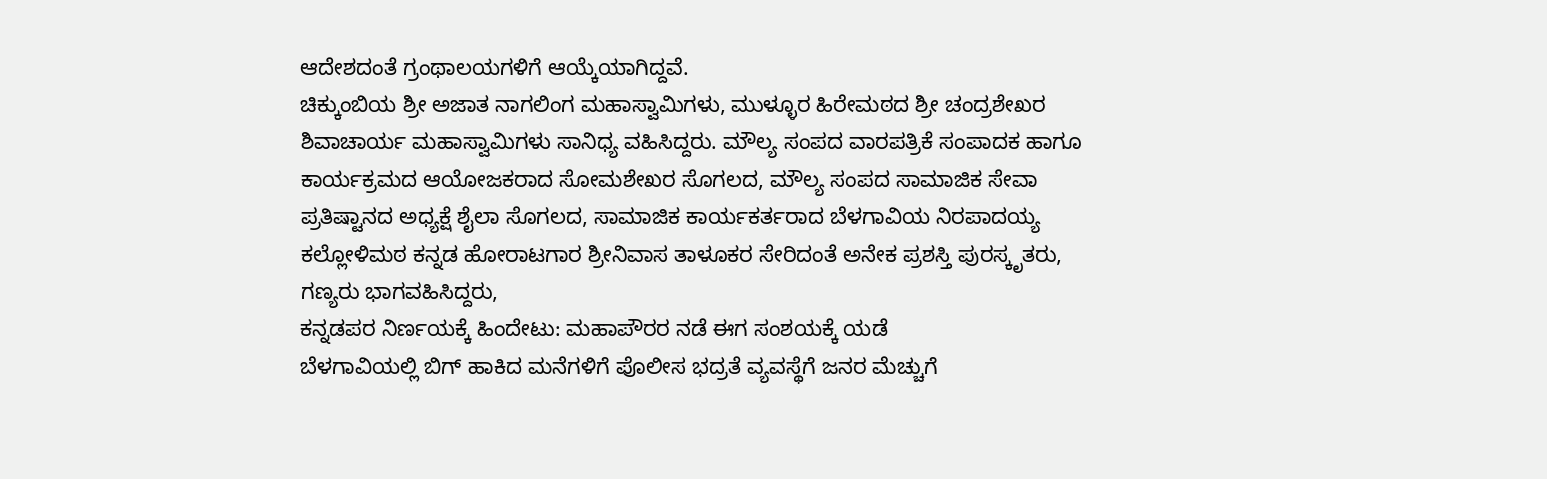ಆದೇಶದಂತೆ ಗ್ರಂಥಾಲಯಗಳಿಗೆ ಆಯ್ಕೆಯಾಗಿದ್ದವೆ.
ಚಿಕ್ಕುಂಬಿಯ ಶ್ರೀ ಅಜಾತ ನಾಗಲಿಂಗ ಮಹಾಸ್ವಾಮಿಗಳು, ಮುಳ್ಳೂರ ಹಿರೇಮಠದ ಶ್ರೀ ಚಂದ್ರಶೇಖರ ಶಿವಾಚಾರ್ಯ ಮಹಾಸ್ವಾಮಿಗಳು ಸಾನಿಧ್ಯ ವಹಿಸಿದ್ದರು. ಮೌಲ್ಯ ಸಂಪದ ವಾರಪತ್ರಿಕೆ ಸಂಪಾದಕ ಹಾಗೂ ಕಾರ್ಯಕ್ರಮದ ಆಯೋಜಕರಾದ ಸೋಮಶೇಖರ ಸೊಗಲದ, ಮೌಲ್ಯ ಸಂಪದ ಸಾಮಾಜಿಕ ಸೇವಾ ಪ್ರತಿಷ್ಟಾನದ ಅಧ್ಯಕ್ಷೆ ಶೈಲಾ ಸೊಗಲದ, ಸಾಮಾಜಿಕ ಕಾರ್ಯಕರ್ತರಾದ ಬೆಳಗಾವಿಯ ನಿರಪಾದಯ್ಯ ಕಲ್ಲೋಳಿಮಠ ಕನ್ನಡ ಹೋರಾಟಗಾರ ಶ್ರೀನಿವಾಸ ತಾಳೂಕರ ಸೇರಿದಂತೆ ಅನೇಕ ಪ್ರಶಸ್ತಿ ಪುರಸ್ಕೃತರು, ಗಣ್ಯರು ಭಾಗವಹಿಸಿದ್ದರು,
ಕನ್ನಡಪರ ನಿರ್ಣಯಕ್ಕೆ ಹಿಂದೇಟು: ಮಹಾಪೌರರ ನಡೆ ಈಗ ಸಂಶಯಕ್ಕೆ ಯಡೆ
ಬೆಳಗಾವಿಯಲ್ಲಿ ಬಿಗ್ ಹಾಕಿದ ಮನೆಗಳಿಗೆ ಪೊಲೀಸ ಭದ್ರತೆ ವ್ಯವಸ್ಥೆಗೆ ಜನರ ಮೆಚ್ಚುಗೆ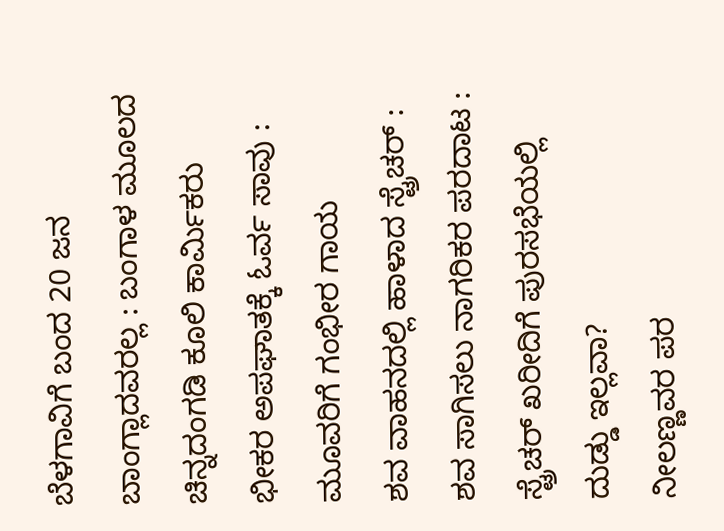ಬೆಳಗಾವಿಗೆ ಬಂದ 20 ಜನ ಬಾಂಗ್ಲಾದವರಲ್ಲ : ಬಂಗಾಳ ಮೂಲದ ಚಿನ್ನದಂಗಡಿ ಕೂಲಿ ಕಾರ್ಮಿಕರು
ಭೀಕರ ಅಪಘಾತಕ್ಕೆ ಓರ್ವ ಸಾವು : ಮೂವರಿಗೆ ಗಂಭೀರ ಗಾಯ
ಶವ ವಾಹನದಲ್ಲಿ ಹಾಳಾದ ಸ್ಟ್ರೆಚರ್ : ಶವ ಸಾಗಿಸಲು ನಾಗರಿಕರ ಪರದಾಟ : ಸ್ಟ್ರೆಚರ್ ಖರೀದಿಗೆ ಪುರಸಭೆಯಲ್ಲಿ ದುಡ್ಡು ಇಲ್ಲವಾ?
ನೀಲಣ್ಣವರ ಪರ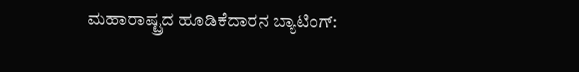ಮಹಾರಾಷ್ಟ್ರದ ಹೂಡಿಕೆದಾರನ ಬ್ಯಾಟಿಂಗ್: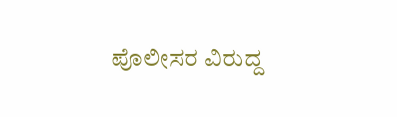ಪೊಲೀಸರ ವಿರುದ್ದ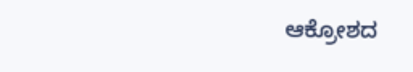ಆಕ್ರೋಶದ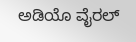ಅಡಿಯೊ ವೈರಲ್